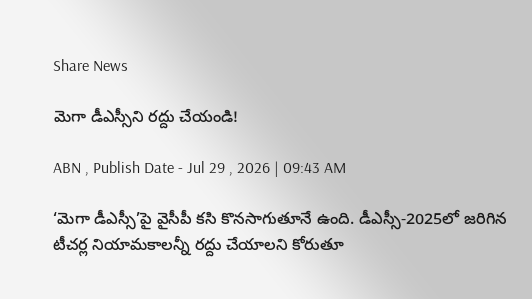Share News

మెగా డీఎస్సీని రద్దు చేయండి!

ABN , Publish Date - Jul 29 , 2026 | 09:43 AM

‘మెగా డీఎస్సీ’పై వైసీపీ కసి కొనసాగుతూనే ఉంది. డీఎస్సీ-2025లో జరిగిన టీచర్ల నియామకాలన్నీ రద్దు చేయాలని కోరుతూ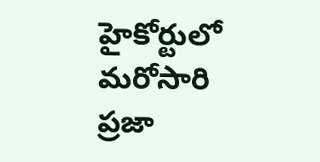హైకోర్టులో మరోసారి ప్రజా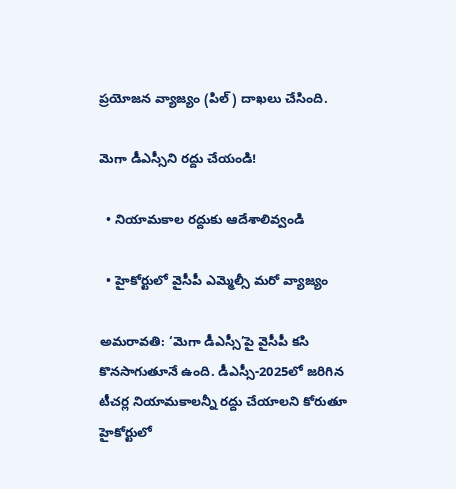ప్రయోజన వ్యాజ్యం (పిల్‌) దాఖలు చేసింది.

మెగా డీఎస్సీని రద్దు చేయండి!

  • నియామకాల రద్దుకు ఆదేశాలివ్వండి

  • హైకోర్టులో వైసీపీ ఎమ్మెల్సీ మరో వ్యాజ్యం

అమరావతి: ‘మెగా డీఎస్సీ’పై వైసీపీ కసి కొనసాగుతూనే ఉంది. డీఎస్సీ-2025లో జరిగిన టీచర్ల నియామకాలన్నీ రద్దు చేయాలని కోరుతూ హైకోర్టులో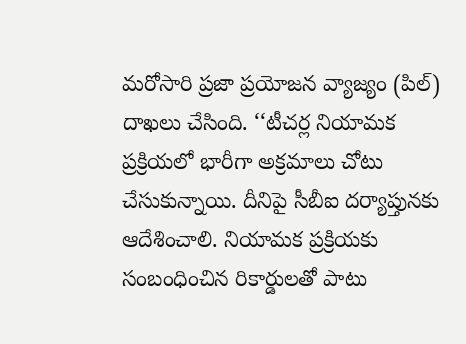మరోసారి ప్రజా ప్రయోజన వ్యాజ్యం (పిల్‌) దాఖలు చేసింది. ‘‘టీచర్ల నియామక ప్రక్రియలో భారీగా అక్రమాలు చోటు చేసుకున్నాయి. దీనిపై సీబీఐ దర్యాప్తునకు ఆదేశించాలి. నియామక ప్రక్రియకు సంబంధించిన రికార్డులతో పాటు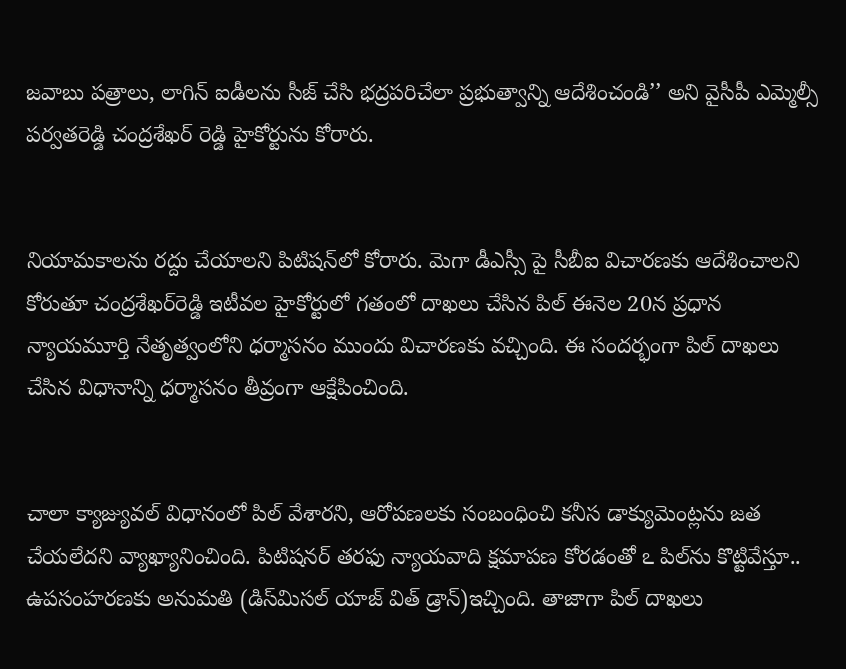జవాబు పత్రాలు, లాగిన్‌ ఐడీలను సీజ్‌ చేసి భద్రపరిచేలా ప్రభుత్వాన్ని ఆదేశించండి’’ అని వైసీపీ ఎమ్మెల్సీ పర్వతరెడ్డి చంద్రశేఖర్‌ రెడ్డి హైకోర్టును కోరారు.


నియామకాలను రద్దు చేయాలని పిటిషన్‌లో కోరారు. మెగా డీఎస్సీ పై సీబీఐ విచారణకు ఆదేశించాలని కోరుతూ చంద్రశేఖర్‌రెడ్డి ఇటీవల హైకోర్టులో గతంలో దాఖలు చేసిన పిల్‌ ఈనెల 20న ప్రధాన న్యాయమూర్తి నేతృత్వంలోని ధర్మాసనం ముందు విచారణకు వచ్చింది. ఈ సందర్భంగా పిల్‌ దాఖలు చేసిన విధానాన్ని ధర్మాసనం తీవ్రంగా ఆక్షేపించింది.


చాలా క్యాజ్యువల్‌ విధానంలో పిల్‌ వేశారని, ఆరోపణలకు సంబంధించి కనీస డాక్యుమెంట్లను జత చేయలేదని వ్యాఖ్యానించింది. పిటిషనర్‌ తరఫు న్యాయవాది క్షమాపణ కోరడంతో ఽ పిల్‌ను కొట్టివేస్తూ.. ఉపసంహరణకు అనుమతి (డిస్‌మిసల్‌ యాజ్‌ విత్‌ డ్రాన్‌)ఇచ్చింది. తాజాగా పిల్‌ దాఖలు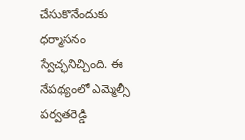చేసుకొనేందుకు ధర్మాసనం స్వేచ్ఛనిచ్చింది. ఈ నేపథ్యంలో ఎమ్మెల్సీ పర్వతరెడ్డి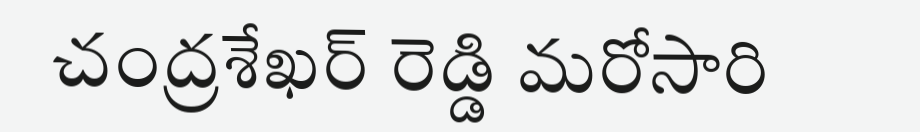చంద్రశేఖర్‌ రెడ్డి మరోసారి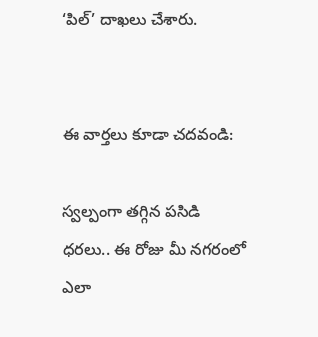‘పిల్‌’ దాఖలు చేశారు.


ఈ వార్తలు కూడా చదవండి:

స్వల్పంగా తగ్గిన పసిడి ధరలు.. ఈ రోజు మీ నగరంలో ఎలా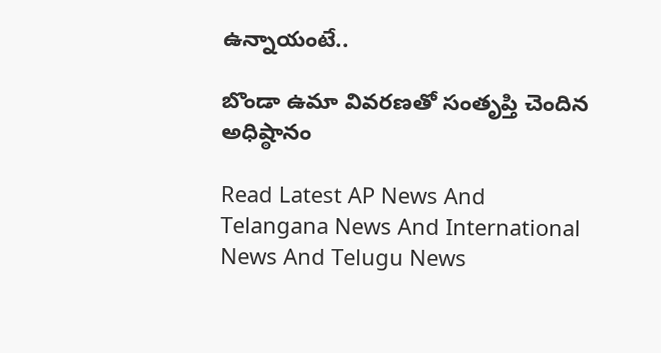ఉన్నాయంటే..

బొండా ఉమా వివరణతో సంతృప్తి చెందిన అధిష్ఠానం

Read Latest AP News And Telangana News And International News And Telugu News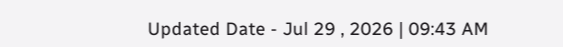Updated Date - Jul 29 , 2026 | 09:43 AM